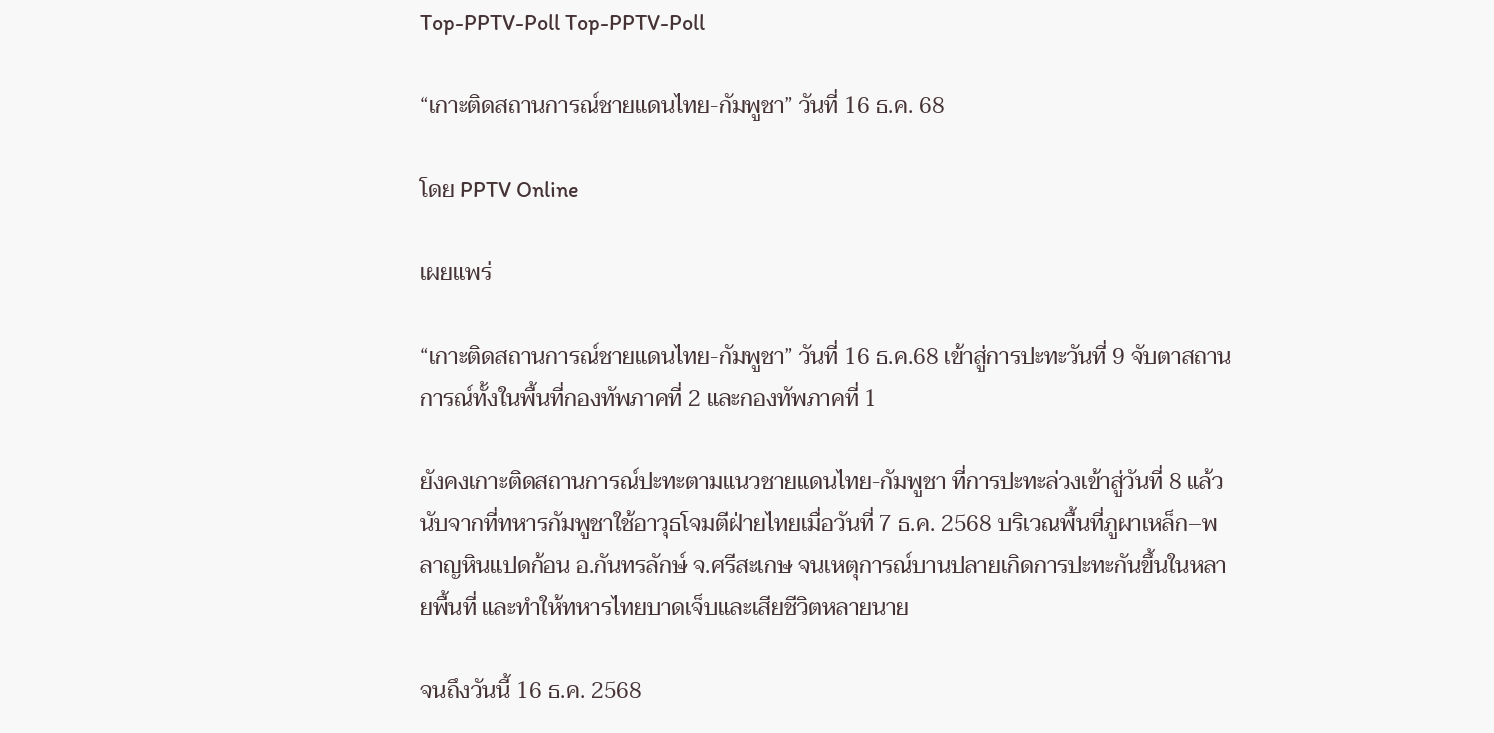Top-PPTV-Poll Top-PPTV-Poll

“เกาะติดสถานการณ์ชายแดนไทย-กัมพูชา” วันที่ 16 ธ.ค. 68

โดย PPTV Online

เผยแพร่

“เกาะติดสถานการณ์ชายแดนไทย-กัมพูชา” วันที่ 16 ธ.ค.68 เข้าสู่การปะทะวันที่ 9 จับตาสถานการณ์ทั้งในพื้นที่กองทัพภาคที่ 2 และกองทัพภาคที่ 1

ยังคงเกาะติดสถานการณ์ปะทะตามแนวชายแดนไทย-กัมพูชา ที่การปะทะล่วงเข้าสู่วันที่ 8 แล้ว นับจากที่ทหารกัมพูชาใช้อาวุธโจมตีฝ่ายไทยเมื่อวันที่ 7 ธ.ค. 2568 บริเวณพื้นที่ภูผาเหล็ก–พลาญหินแปดก้อน อ.กันทรลักษ์ จ.ศรีสะเกษ จนเหตุการณ์บานปลายเกิดการปะทะกันขึ้นในหลายพื้นที่ และทำให้ทหารไทยบาดเจ็บและเสียชีวิตหลายนาย

จนถึงวันนี้ 16 ธ.ค. 2568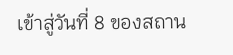เข้าสู่วันที่ 8 ของสถาน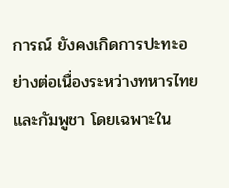การณ์ ยังคงเกิดการปะทะอย่างต่อเนื่องระหว่างทหารไทยและกัมพูชา โดยเฉพาะใน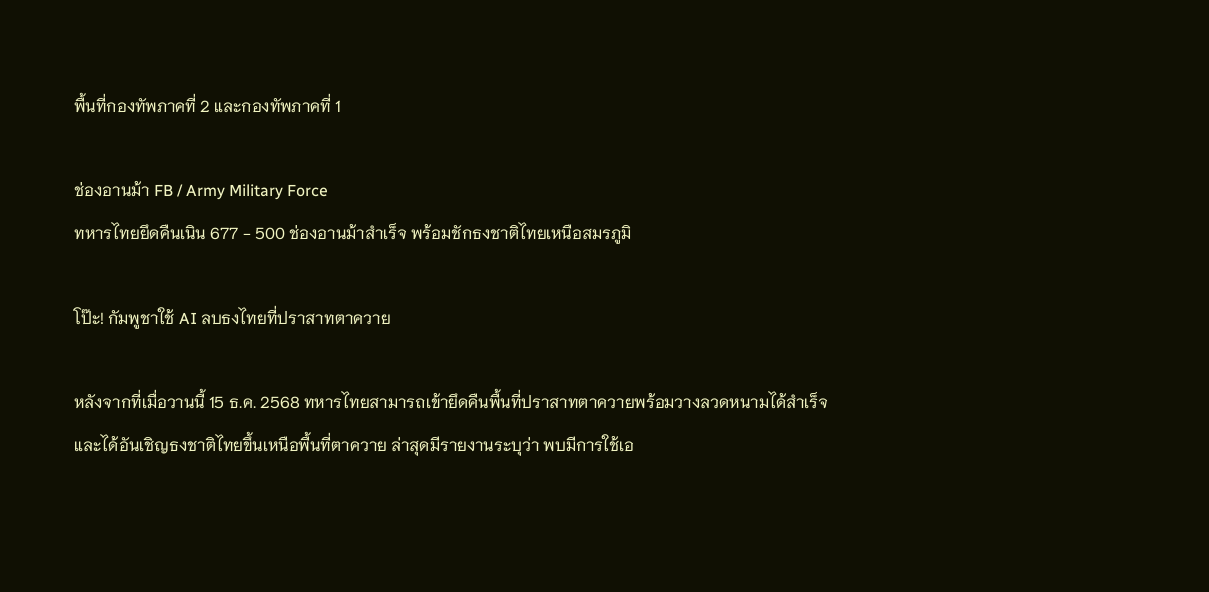พื้นที่กองทัพภาคที่ 2 และกองทัพภาคที่ 1

ช่องอานม้า FB / Army Military Force
ทหารไทยยึดคืนเนิน 677 - 500 ช่องอานม้าสำเร็จ พร้อมชักธงชาติไทยเหนือสมรภูมิ

โป๊ะ! กัมพูชาใช้ AI ลบธงไทยที่ปราสาทตาควาย

หลังจากที่เมื่อวานนี้ 15 ธ.ค. 2568 ทหารไทยสามารถเข้ายึดคืนพื้นที่ปราสาทตาควายพร้อมวางลวดหนามได้สําเร็จ และได้อันเชิญธงชาติไทยขึ้นเหนือพื้นที่ตาควาย ล่าสุดมีรายงานระบุว่า พบมีการใช้เอ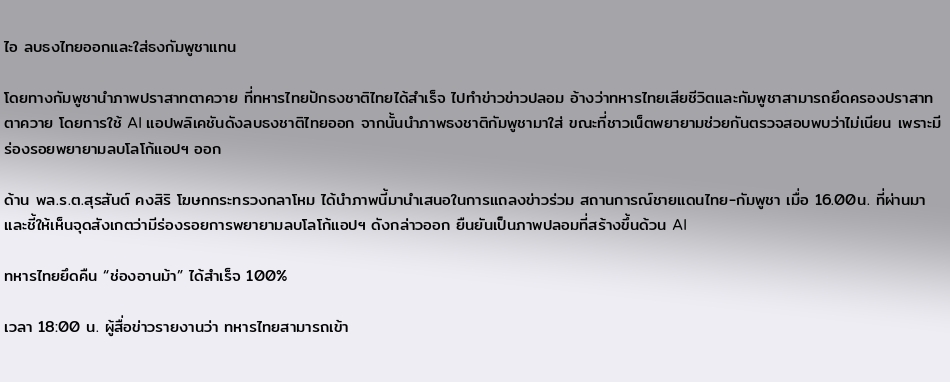ไอ ลบธงไทยออกและใส่ธงกัมพูชาแทน

โดยทางกัมพูชานำภาพปราสาทตาควาย ที่ทหารไทยปักธงชาติไทยได้สำเร็จ ไปทำข่าวข่าวปลอม อ้างว่าทหารไทยเสียชีวิตและกัมพูชาสามารถยึดครองปราสาทตาควาย โดยการใช้ AI แอปพลิเคชันดังลบธงชาติไทยออก จากนั้นนำภาพธงชาติกัมพูชามาใส่ ขณะที่ชาวเน็ตพยายามช่วยกันตรวจสอบพบว่าไม่เนียน เพราะมีร่องรอยพยายามลบโลโก้แอปฯ ออก

ด้าน พล.ร.ต.สุรสันต์ คงสิริ โฆษกกระทรวงกลาโหม ได้นำภาพนี้มานำเสนอในการแถลงข่าวร่วม สถานการณ์ชายแดนไทย-กัมพูชา เมื่อ 16.00น. ที่ผ่านมา และชี้ให้เห็นจุดสังเกตว่ามีร่องรอยการพยายามลบโลโก้แอปฯ ดังกล่าวออก ยืนยันเป็นภาพปลอมที่สร้างขึ้นด้วน AI

ทหารไทยยึดคืน “ช่องอานม้า” ได้สำเร็จ 100%

เวลา 18:00 น. ผู้สื่อข่าวรายงานว่า ทหารไทยสามารถเข้า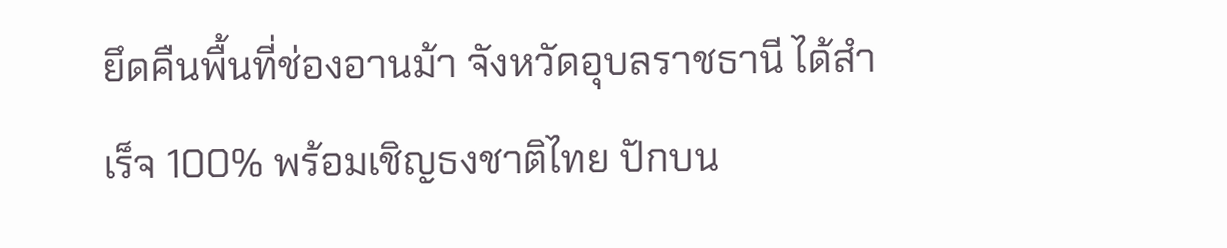ยึดคืนพื้นที่ช่องอานม้า จังหวัดอุบลราชธานี ได้สำเร็จ 100% พร้อมเชิญธงชาติไทย ปักบน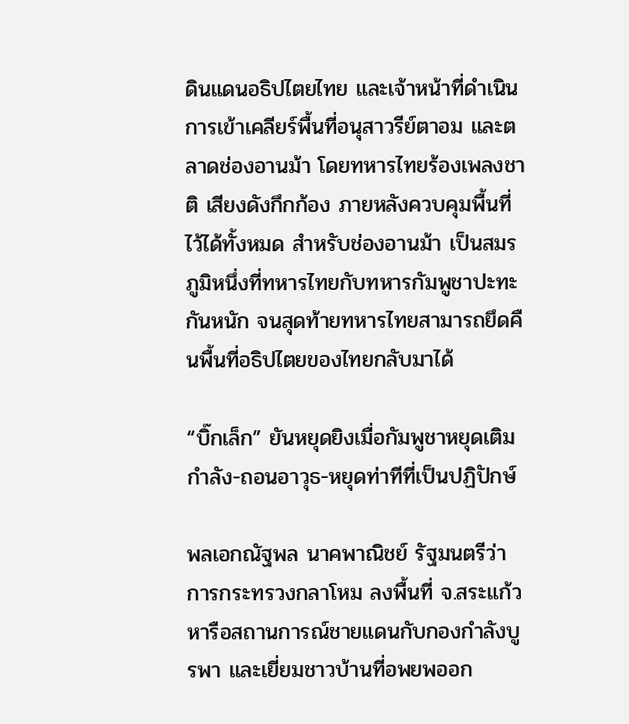ดินแดนอธิปไตยไทย และเจ้าหน้าที่ดำเนินการเข้าเคลียร์พื้นที่อนุสาวรีย์ตาอม และตลาดช่องอานม้า โดยทหารไทยร้องเพลงชาติ เสียงดังกึกก้อง ภายหลังควบคุมพื้นที่ไว้ได้ทั้งหมด สำหรับช่องอานม้า เป็นสมรภูมิหนึ่งที่ทหารไทยกับทหารกัมพูชาปะทะกันหนัก จนสุดท้ายทหารไทยสามารถยึดคืนพื้นที่อธิปไตยของไทยกลับมาได้

“บิ๊กเล็ก” ยันหยุดยิงเมื่อกัมพูชาหยุดเติมกำลัง-ถอนอาวุธ-หยุดท่าทีที่เป็นปฏิปักษ์

พลเอกณัฐพล นาคพาณิชย์ รัฐมนตรีว่าการกระทรวงกลาโหม ลงพื้นที่ จ.สระแก้ว หารือสถานการณ์ชายแดนกับกองกำลังบูรพา และเยี่ยมชาวบ้านที่อพยพออก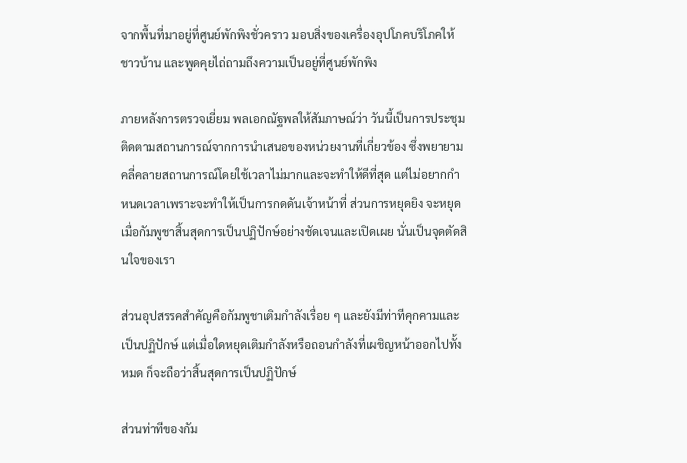จากพื้นที่มาอยู่ที่ศูนย์พักพิงชั่วคราว มอบสิ่งของเครื่องอุปโภคบริโภคให้ชาวบ้าน และพูดคุยไถ่ถามถึงความเป็นอยู่ที่ศูนย์พักพิง

ภายหลังการตรวจเยี่ยม พลเอกณัฐพลให้สัมภาษณ์ว่า วันนี้เป็นการประชุมติดตามสถานการณ์จากการนำเสนอของหน่วยงานที่เกี่ยวข้อง ซึ่งพยายามคลี่คลายสถานการณ์โดยใช้เวลาไม่มากและจะทำให้ดีที่สุด แต่ไม่อยากกำหนดเวลาเพราะจะทำให้เป็นการกดดันเจ้าหน้าที่ ส่วนการหยุดยิง จะหยุดเมื่อกัมพูชาสิ้นสุดการเป็นปฏิปักษ์อย่างชัดเจนและเปิดเผย นั่นเป็นจุดตัดสินใจของเรา

ส่วนอุปสรรคสำคัญคือกัมพูชาเติมกำลังเรื่อย ๆ และยังมีท่าทีคุกคามและเป็นปฏิปักษ์ แต่เมื่อใดหยุดเติมกำลังหรือถอนกำลังที่เผชิญหน้าออกไปทั้งหมด ก็จะถือว่าสิ้นสุดการเป็นปฏิปักษ์

ส่วนท่าทีของกัม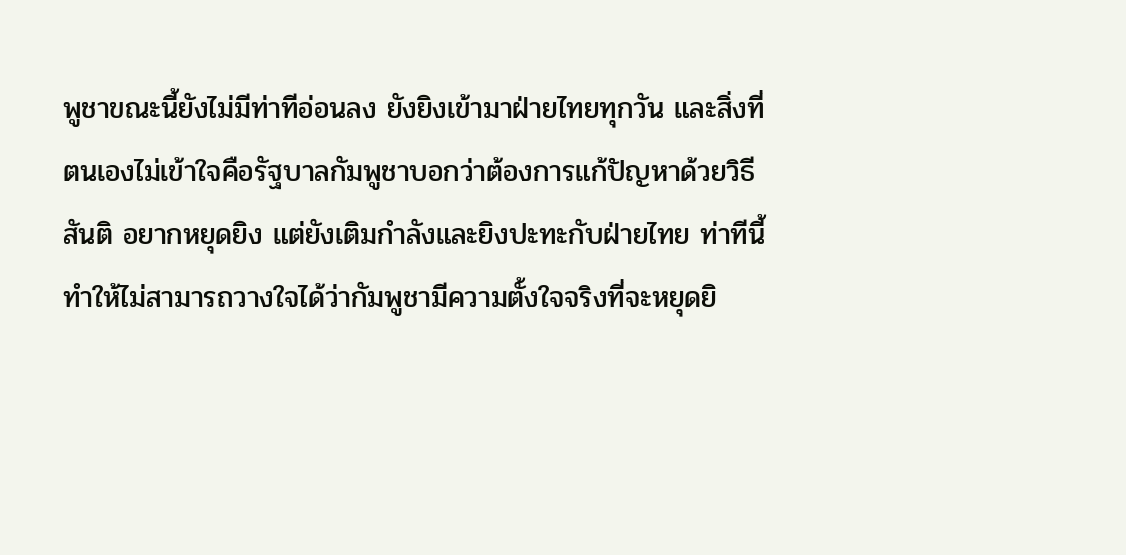พูชาขณะนี้ยังไม่มีท่าทีอ่อนลง ยังยิงเข้ามาฝ่ายไทยทุกวัน และสิ่งที่ตนเองไม่เข้าใจคือรัฐบาลกัมพูชาบอกว่าต้องการแก้ปัญหาด้วยวิธีสันติ อยากหยุดยิง แต่ยังเติมกำลังและยิงปะทะกับฝ่ายไทย ท่าทีนี้ทำให้ไม่สามารถวางใจได้ว่ากัมพูชามีความตั้งใจจริงที่จะหยุดยิ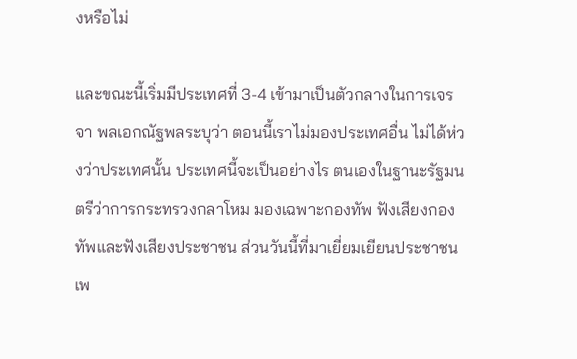งหรือไม่

และขณะนี้เริ่มมีประเทศที่ 3-4 เข้ามาเป็นตัวกลางในการเจรจา พลเอกณัฐพลระบุว่า ตอนนี้เราไม่มองประเทศอื่น ไม่ได้ห่วงว่าประเทศนั้น ประเทศนี้จะเป็นอย่างไร ตนเองในฐานะรัฐมนตรีว่าการกระทรวงกลาโหม มองเฉพาะกองทัพ ฟังเสียงกองทัพและฟังเสียงประชาชน ส่วนวันนี้ที่มาเยี่ยมเยียนประชาชน เพ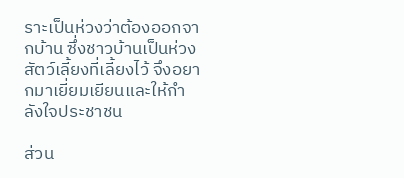ราะเป็นห่วงว่าต้องออกจากบ้าน ซึ่งชาวบ้านเป็นห่วงสัตว์เลี้ยงที่เลี้ยงไว้ จึงอยากมาเยี่ยมเยียนและให้กำลังใจประชาชน

ส่วน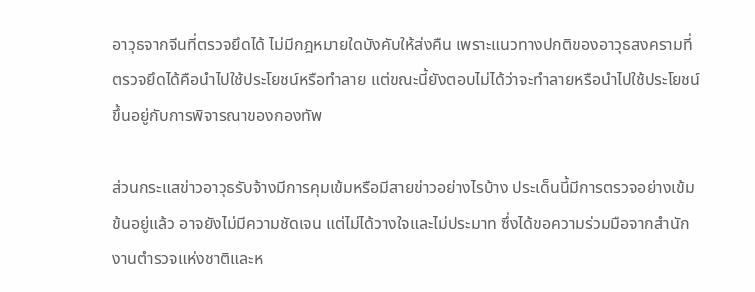อาวุธจากจีนที่ตรวจยึดได้ ไม่มีกฎหมายใดบังคับให้ส่งคืน เพราะแนวทางปกติของอาวุธสงครามที่ตรวจยึดได้คือนำไปใช้ประโยชน์หรือทำลาย แต่ขณะนี้ยังตอบไม่ได้ว่าจะทำลายหรือนำไปใช้ประโยชน์ ขึ้นอยู่กับการพิจารณาของกองทัพ

ส่วนกระแสข่าวอาวุธรับจ้างมีการคุมเข้มหรือมีสายข่าวอย่างไรบ้าง ประเด็นนี้มีการตรวจอย่างเข้มข้นอยู่แล้ว อาจยังไม่มีความชัดเจน แต่ไม่ได้วางใจและไม่ประมาท ซึ่งได้ขอความร่วมมือจากสำนักงานตำรวจแห่งชาติและห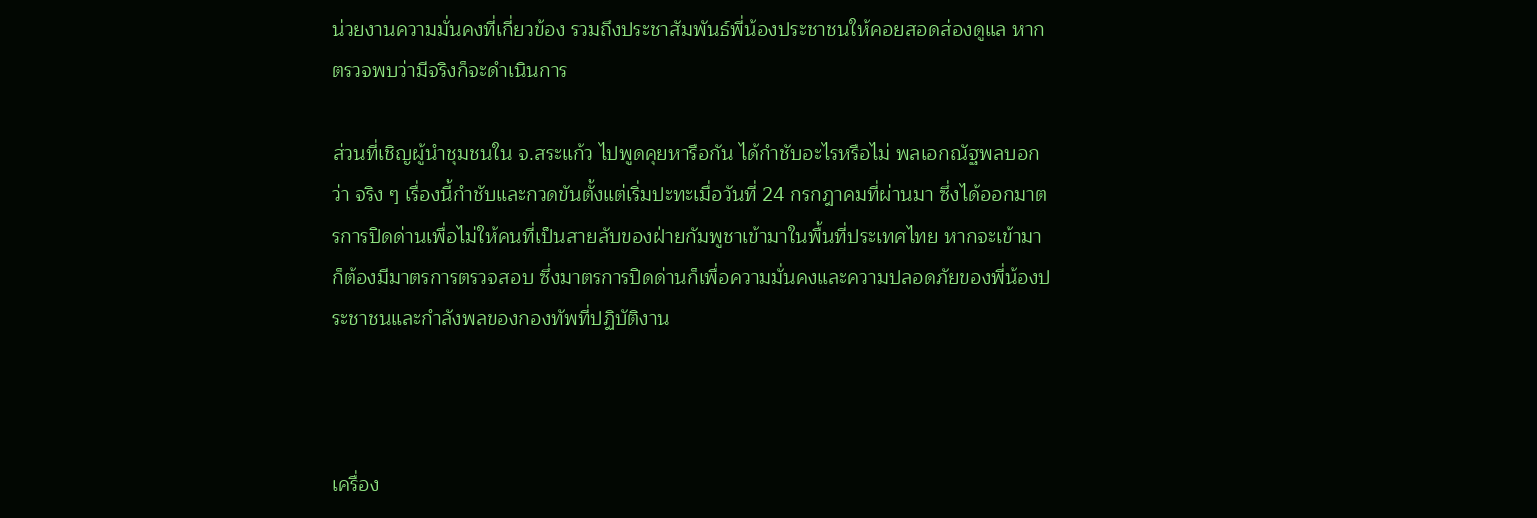น่วยงานความมั่นคงที่เกี่ยวข้อง รวมถึงประชาสัมพันธ์พี่น้องประชาชนให้คอยสอดส่องดูแล หากตรวจพบว่ามีจริงก็จะดำเนินการ

ส่วนที่เชิญผู้นำชุมชนใน จ.สระแก้ว ไปพูดคุยหารือกัน ได้กำชับอะไรหรือไม่ พลเอกณัฐพลบอกว่า จริง ๆ เรื่องนี้กำชับและกวดขันตั้งแต่เริ่มปะทะเมื่อวันที่ 24 กรกฎาคมที่ผ่านมา ซึ่งได้ออกมาตรการปิดด่านเพื่อไม่ให้คนที่เป็นสายลับของฝ่ายกัมพูชาเข้ามาในพื้นที่ประเทศไทย หากจะเข้ามาก็ต้องมีมาตรการตรวจสอบ ซึ่งมาตรการปิดด่านก็เพื่อความมั่นคงและความปลอดภัยของพี่น้องประชาชนและกำลังพลของกองทัพที่ปฏิบัติงาน



เครื่อง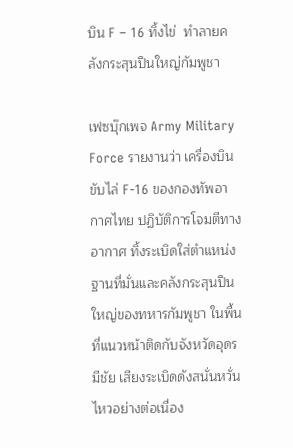บิน F – 16 ทิ้งไข่  ทำลายคลังกระสุนปืนใหญ่กัมพูชา

เฟซบุ๊กเพจ Army Military Force รายงานว่า เครื่องบินขับไล่ F-16 ของกองทัพอากาศไทย ปฏิบัติการโจมตีทางอากาศ ทิ้งระเบิดใส่ตำแหน่งฐานที่มั่นและคลังกระสุนปืนใหญ่ของทหารกัมพูชา ในพื้นที่แนวหน้าติดกับจังหวัดอุดรมีชัย เสียงระเบิดดังสนั่นหวั่นไหวอย่างต่อเนื่อง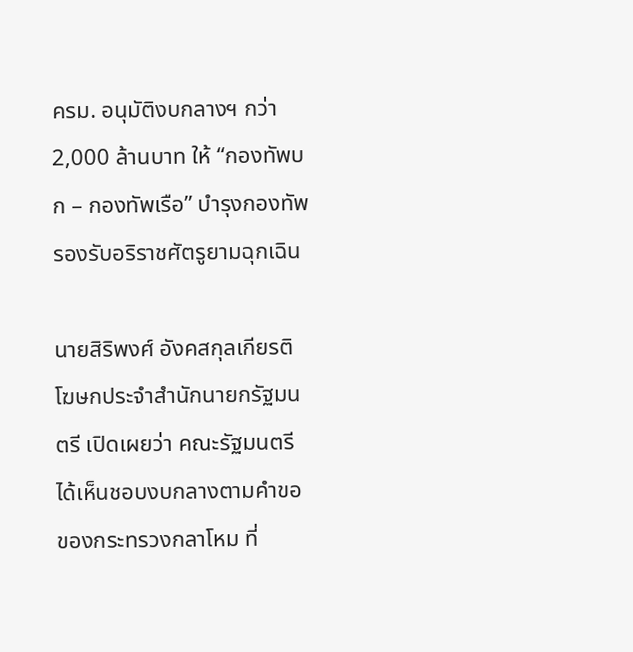ครม. อนุมัติงบกลางฯ กว่า 2,000 ล้านบาท ให้ “กองทัพบก – กองทัพเรือ” บำรุงกองทัพ รองรับอริราชศัตรูยามฉุกเฉิน

นายสิริพงศ์ อังคสกุลเกียรติ โฆษกประจำสำนักนายกรัฐมนตรี เปิดเผยว่า คณะรัฐมนตรีได้เห็นชอบงบกลางตามคำขอของกระทรวงกลาโหม ที่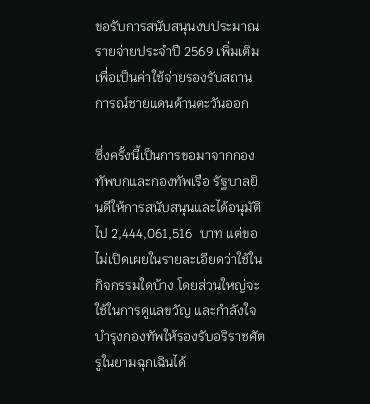ขอรับการสนับสนุนงบประมาณรายจ่ายประจำปี 2569 เพิ่มเติม เพื่อเป็นค่าใช้จ่ายรองรับสถานการณ์ชายแดนด้านตะวันออก

ซึ่งครั้งนี้เป็นการขอมาจากกองทัพบกและกองทัพเรือ รัฐบาลยินดีให้การสนับสนุนและได้อนุมัติไป 2,444,061,516  บาท แต่ขอไม่เปิดเผยในรายละเอียดว่าใช้ในกิจกรรมใดบ้าง โดยส่วนใหญ่จะใช้ในการดูแลขวัญ และกำลังใจบำรุงกองทัพให้รองรับอริราชศัตรูในยามฉุกเฉินได้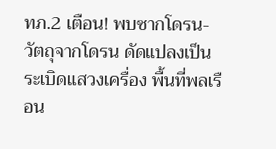ทภ.2 เตือน! พบซากโดรน-วัตถุจากโดรน ดัดแปลงเป็นระเบิดแสวงเครื่อง พื้นที่พลเรือน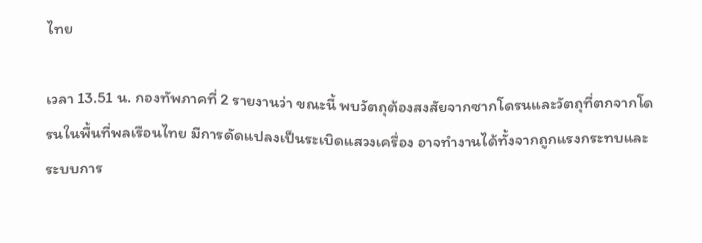ไทย

เวลา 13.51 น. กองทัพภาคที่ 2 รายงานว่า ขณะนี้ พบวัตถุต้องสงสัยจากซากโดรนและวัตถุที่ตกจากโดรนในพื้นที่พลเรือนไทย มีการดัดแปลงเป็นระเบิดแสวงเครื่อง อาจทำงานได้ทั้งจากถูกแรงกระทบและระบบการ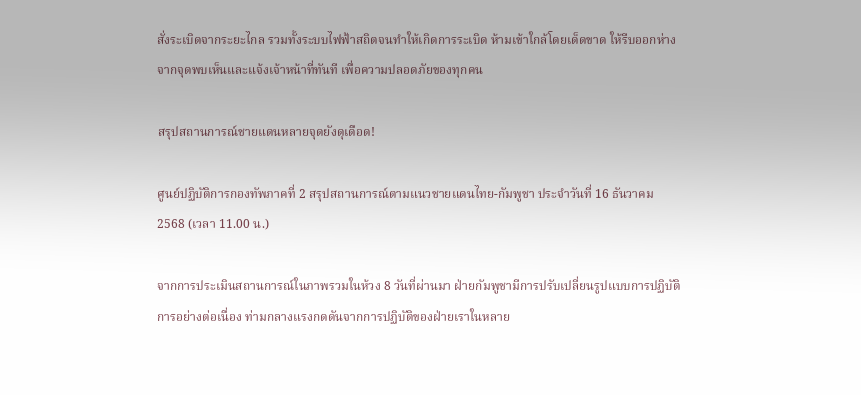สั่งระเบิดจากระยะไกล รวมทั้งระบบไฟฟ้าสถิตจนทำให้เกิดการระเบิด ห้ามเข้าใกล้โดยเด็ดขาด ให้รีบออกห่างจากจุดพบเห็นและแจ้งเจ้าหน้าที่ทันที เพื่อความปลอดภัยของทุกคน

สรุปสถานการณ์ชายแดนหลายจุดยังดุเดือด!

ศูนย์ปฏิบัติการกองทัพภาคที่ 2 สรุปสถานการณ์ตามแนวชายแดนไทย-กัมพูชา ประจำวันที่ 16 ธันวาคม 2568 (เวลา 11.00 น.)

จากการประเมินสถานการณ์ในภาพรวมในห้วง 8 วันที่ผ่านมา ฝ่ายกัมพูชามีการปรับเปลี่ยนรูปแบบการปฏิบัติการอย่างต่อเนื่อง ท่ามกลางแรงกดดันจากการปฏิบัติของฝ่ายเราในหลาย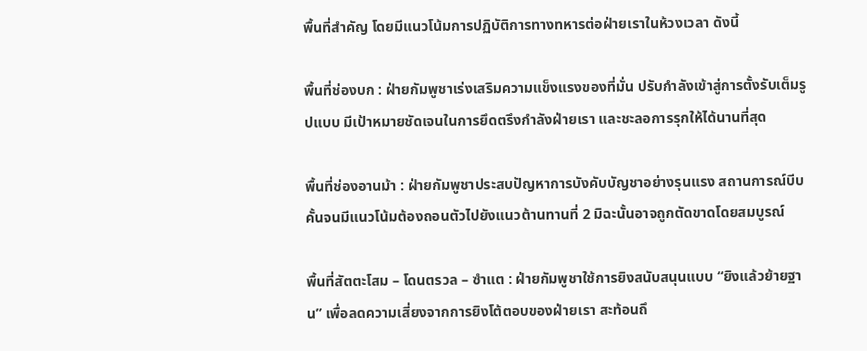พื้นที่สำคัญ โดยมีแนวโน้มการปฏิบัติการทางทหารต่อฝ่ายเราในห้วงเวลา ดังนี้

พื้นที่ช่องบก : ฝ่ายกัมพูชาเร่งเสริมความแข็งแรงของที่มั่น ปรับกำลังเข้าสู่การตั้งรับเต็มรูปแบบ มีเป้าหมายชัดเจนในการยึดตรึงกำลังฝ่ายเรา และชะลอการรุกให้ได้นานที่สุด

พื้นที่ช่องอานม้า : ฝ่ายกัมพูชาประสบปัญหาการบังคับบัญชาอย่างรุนแรง สถานการณ์บีบคั้นจนมีแนวโน้มต้องถอนตัวไปยังแนวต้านทานที่ 2 มิฉะนั้นอาจถูกตัดขาดโดยสมบูรณ์

พื้นที่สัตตะโสม – โดนตรวล – ซำแต : ฝ่ายกัมพูชาใช้การยิงสนับสนุนแบบ “ยิงแล้วย้ายฐาน” เพื่อลดความเสี่ยงจากการยิงโต้ตอบของฝ่ายเรา สะท้อนถึ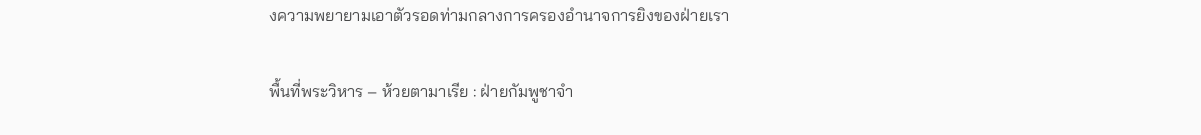งความพยายามเอาตัวรอดท่ามกลางการครองอำนาจการยิงของฝ่ายเรา

พื้นที่พระวิหาร – ห้วยตามาเรีย : ฝ่ายกัมพูชาจำ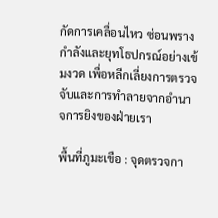กัดการเคลื่อนไหว ซ่อนพรางกำลังและยุทโธปกรณ์อย่างเข้มงวด เพื่อหลีกเลี่ยงการตรวจจับและการทำลายจากอำนาจการยิงของฝ่ายเรา

พื้นที่ภูมะเขือ : จุดตรวจกา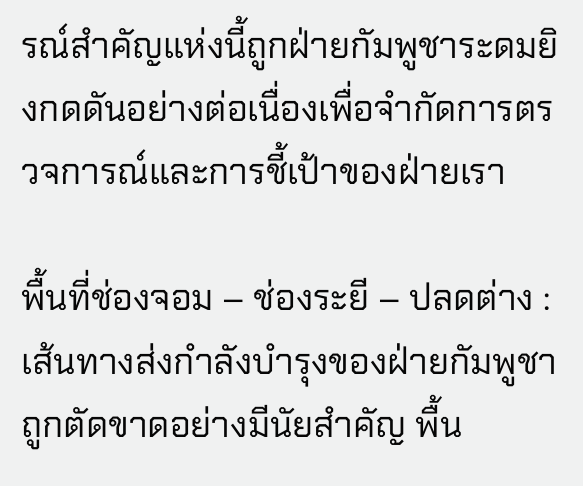รณ์สำคัญแห่งนี้ถูกฝ่ายกัมพูชาระดมยิงกดดันอย่างต่อเนื่องเพื่อจำกัดการตรวจการณ์และการชี้เป้าของฝ่ายเรา

พื้นที่ช่องจอม – ช่องระยี – ปลดต่าง : เส้นทางส่งกำลังบำรุงของฝ่ายกัมพูชาถูกตัดขาดอย่างมีนัยสำคัญ พื้น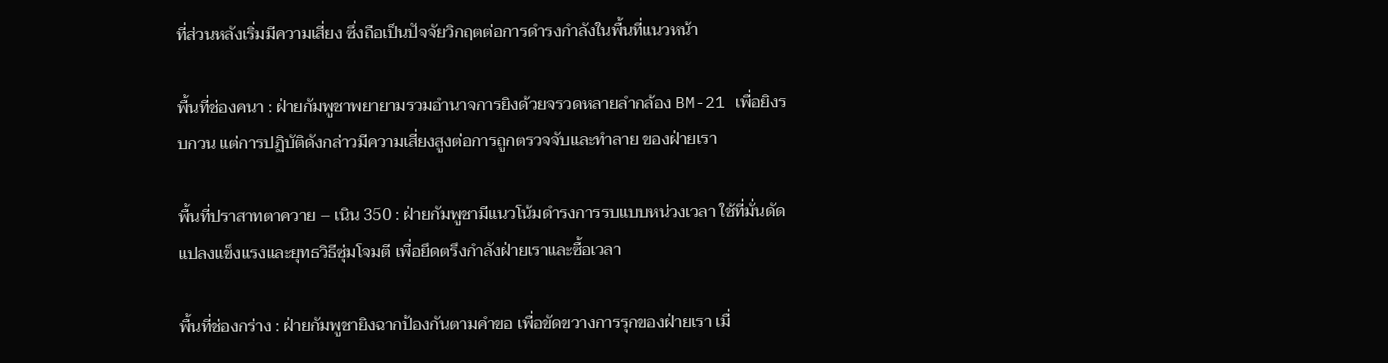ที่ส่วนหลังเริ่มมีความเสี่ยง ซึ่งถือเป็นปัจจัยวิกฤตต่อการดำรงกำลังในพื้นที่แนวหน้า

พื้นที่ช่องคนา : ฝ่ายกัมพูชาพยายามรวมอำนาจการยิงด้วยจรวดหลายลำกล้อง BM-21 เพื่อยิงรบกวน แต่การปฏิบัติดังกล่าวมีความเสี่ยงสูงต่อการถูกตรวจจับและทำลาย ของฝ่ายเรา

พื้นที่ปราสาทตาควาย – เนิน 350 : ฝ่ายกัมพูชามีแนวโน้มดำรงการรบแบบหน่วงเวลา ใช้ที่มั่นดัดแปลงแข็งแรงและยุทธวิธีซุ่มโจมตี เพื่อยึดตรึงกำลังฝ่ายเราและซื้อเวลา

พื้นที่ช่องกร่าง : ฝ่ายกัมพูชายิงฉากป้องกันตามคำขอ เพื่อขัดขวางการรุกของฝ่ายเรา เมื่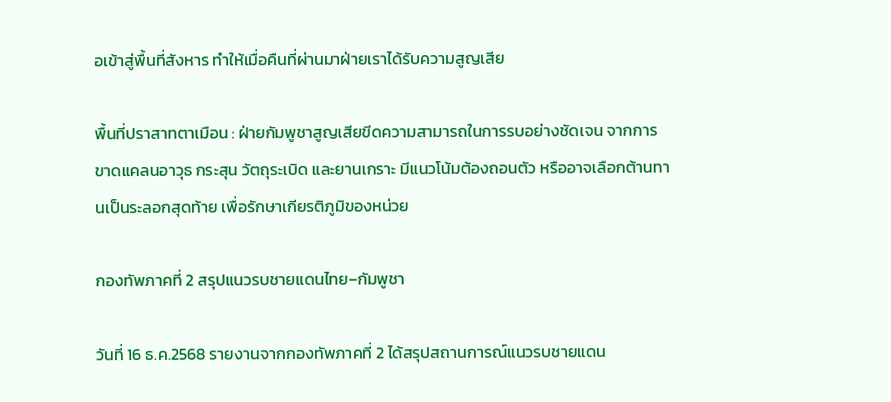อเข้าสู่พื้นที่สังหาร ทำให้เมื่อคืนที่ผ่านมาฝ่ายเราได้รับความสูญเสีย

พื้นที่ปราสาทตาเมือน : ฝ่ายกัมพูชาสูญเสียขีดความสามารถในการรบอย่างชัดเจน จากการขาดแคลนอาวุธ กระสุน วัตถุระเบิด และยานเกราะ มีแนวโน้มต้องถอนตัว หรืออาจเลือกต้านทานเป็นระลอกสุดท้าย เพื่อรักษาเกียรติภูมิของหน่วย

กองทัพภาคที่ 2 สรุปแนวรบชายแดนไทย–กัมพูชา

วันที่ 16 ธ.ค.2568 รายงานจากกองทัพภาคที่ 2 ได้สรุปสถานการณ์แนวรบชายแดน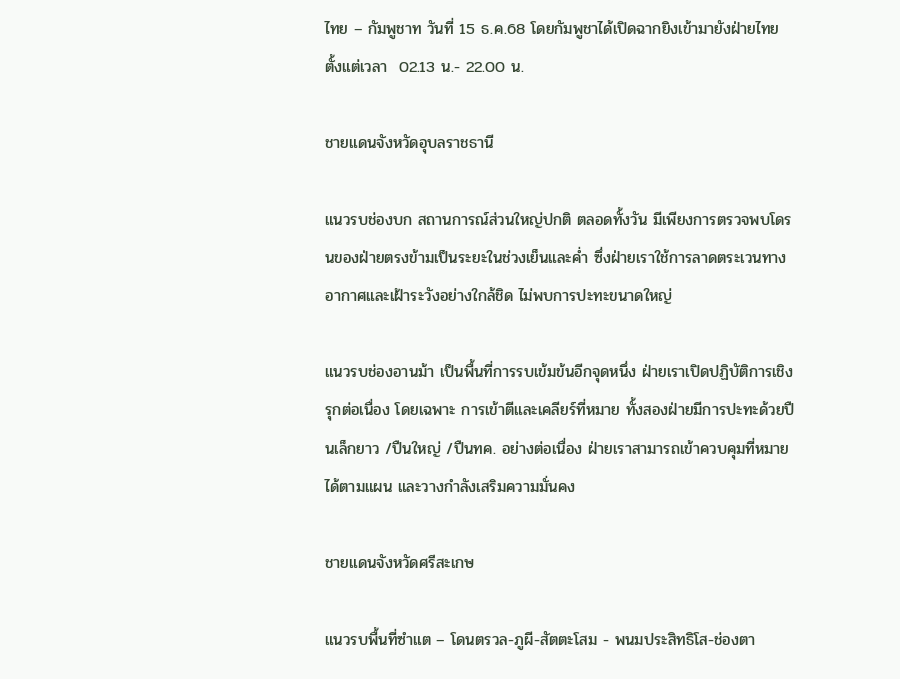ไทย – กัมพูชาท วันที่ 15 ธ.ค.68 โดยกัมพูชาได้เปิดฉากยิงเข้ามายังฝ่ายไทย ตั้งแต่เวลา  02.13 น.- 22.00 น.

ชายแดนจังหวัดอุบลราชธานี

แนวรบช่องบก สถานการณ์ส่วนใหญ่ปกติ ตลอดทั้งวัน มีเพียงการตรวจพบโดรนของฝ่ายตรงข้ามเป็นระยะในช่วงเย็นและค่ำ ซึ่งฝ่ายเราใช้การลาดตระเวนทางอากาศและเฝ้าระวังอย่างใกล้ชิด ไม่พบการปะทะขนาดใหญ่

แนวรบช่องอานม้า เป็นพื้นที่การรบเข้มข้นอีกจุดหนึ่ง ฝ่ายเราเปิดปฏิบัติการเชิงรุกต่อเนื่อง โดยเฉพาะ การเข้าตีและเคลียร์ที่หมาย ทั้งสองฝ่ายมีการปะทะด้วยปืนเล็กยาว /ปืนใหญ่ /ปืนทค. อย่างต่อเนื่อง ฝ่ายเราสามารถเข้าควบคุมที่หมายได้ตามแผน และวางกำลังเสริมความมั่นคง

ชายแดนจังหวัดศรีสะเกษ

แนวรบพื้นที่ซำแต – โดนตรวล-ภูผี-สัตตะโสม - พนมประสิทธิโส-ช่องตา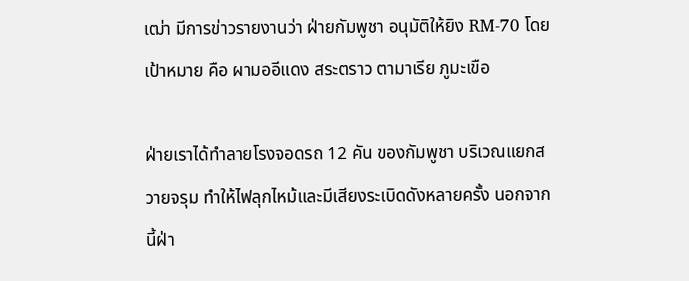เฒ่า มีการข่าวรายงานว่า ฝ่ายกัมพูชา อนุมัติให้ยิง RM-70 โดยเป้าหมาย คือ ผามออีแดง สระตราว ตามาเรีย ภูมะเขือ

ฝ่ายเราได้ทำลายโรงจอดรถ 12 คัน ของกัมพูชา บริเวณแยกสวายจรุม ทำให้ไฟลุกไหม้และมีเสียงระเบิดดังหลายครั้ง นอกจากนี้ฝ่า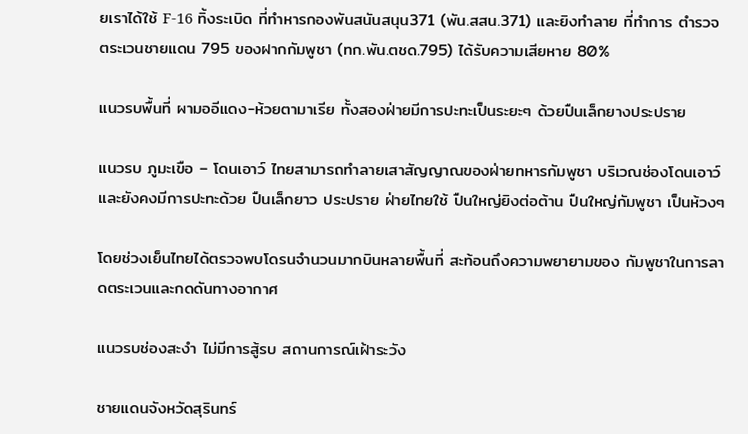ยเราได้ใช้ F-16 ทิ้งระเบิด ที่ทำหารกองพันสนันสนุน371 (พัน.สสน.371) และยิงทำลาย ที่ทำการ ตำรวจตระเวนชายแดน 795 ของฝากกัมพูชา (ทก.พัน.ตชด.795) ได้รับความเสียหาย 80%

แนวรบพื้นที่ ผามออีแดง-ห้วยตามาเรีย ทั้งสองฝ่ายมีการปะทะเป็นระยะๆ ด้วยปืนเล็กยางประปราย

แนวรบ ภูมะเขือ – โดนเอาว์ ไทยสามารถทำลายเสาสัญญาณของฝ่ายทหารกัมพูชา บริเวณช่องโดนเอาว์ และยังคงมีการปะทะด้วย ปืนเล็กยาว ประปราย ฝ่ายไทยใช้ ปืนใหญ่ยิงต่อต้าน ปืนใหญ่กัมพูชา เป็นห้วงๆ

โดยช่วงเย็นไทยได้ตรวจพบโดรนจำนวนมากบินหลายพื้นที่ สะท้อนถึงความพยายามของ กัมพูชาในการลาดตระเวนและกดดันทางอากาศ

แนวรบช่องสะงำ ไม่มีการสู้รบ สถานการณ์เฝ้าระวัง

ชายแดนจังหวัดสุรินทร์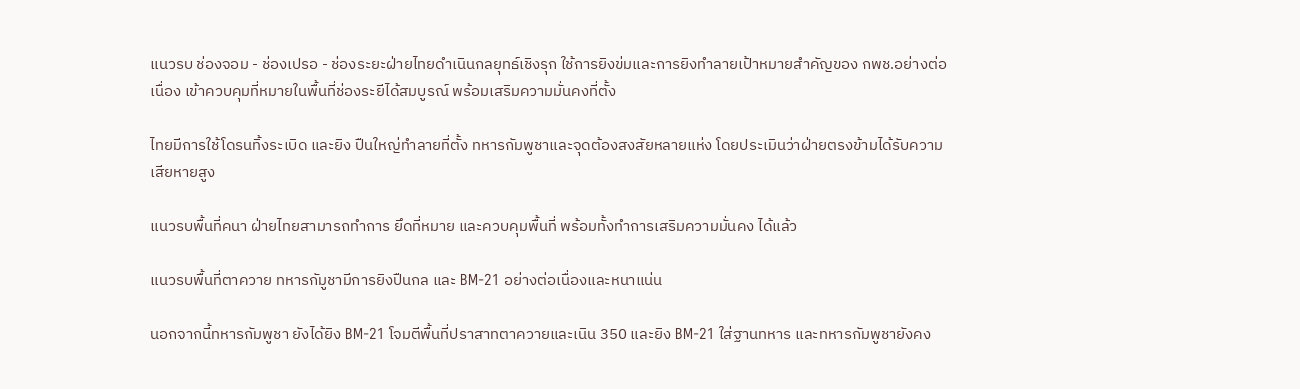แนวรบ ช่องจอม - ช่องเปรอ - ช่องระยะฝ่ายไทยดำเนินกลยุทธ์เชิงรุก ใช้การยิงข่มและการยิงทำลายเป้าหมายสำคัญของ กพช.อย่างต่อเนื่อง เข้าควบคุมที่หมายในพื้นที่ช่องระยีได้สมบูรณ์ พร้อมเสริมความมั่นคงที่ตั้ง

ไทยมีการใช้โดรนทิ้งระเบิด และยิง ปืนใหญ่ทำลายที่ตั้ง ทหารกัมพูชาและจุดต้องสงสัยหลายแห่ง โดยประเมินว่าฝ่ายตรงข้ามได้รับความเสียหายสูง

แนวรบพื้นที่คนา ฝ่ายไทยสามารถทำการ ยึดที่หมาย และควบคุมพื้นที่ พร้อมทั้งทำการเสริมความมั่นคง ได้แล้ว

แนวรบพื้นที่ตาควาย ทหารกัมูชามีการยิงปืนกล และ BM-21 อย่างต่อเนื่องและหนาแน่น

นอกจากนี้ทหารกัมพูชา ยังได้ยิง BM-21 โจมตีพื้นที่ปราสาทตาควายและเนิน 350 และยิง BM-21 ใส่ฐานทหาร และทหารกัมพูชายังคง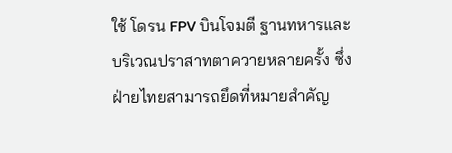ใช้ โดรน FPV บินโจมตี ฐานทหารและบริเวณปราสาทตาควายหลายครั้ง ซึ่งฝ่ายไทยสามารถยึดที่หมายสำคัญ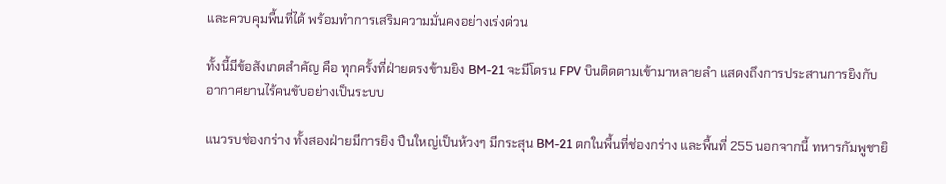และควบคุมพื้นที่ได้ พร้อมทำการเสริมความมั่นคงอย่างเร่งด่วน

ทั้งนี้มีข้อสังเกตสำคัญ คือ ทุกครั้งที่ฝ่ายตรงข้ามยิง BM-21 จะมีโดรน FPV บินติดตามเข้ามาหลายลำ แสดงถึงการประสานการยิงกับอากาศยานไร้คนขับอย่างเป็นระบบ

แนวรบช่องกร่าง ทั้งสองฝ่ายมีการยิง ปืนใหญ่เป็นห้วงๆ มีกระสุน BM-21 ตกในพื้นที่ช่องกร่าง และพื้นที่ 255 นอกจากนี้ ทหารกัมพูชายิ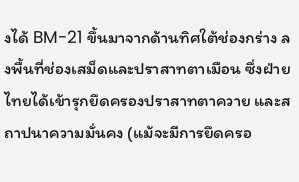งได้ BM-21 ขึ้นมาจากด้านทิศใต้ช่องกร่าง ลงพื้นที่ช่องเสม็ดและปราสาทตาเมือน ซึ่งฝ่ายไทยได้เข้ารุกยึดครองปราสาทตาควาย และสถาปนาความมั่นคง (แม้จะมีการยึดครอ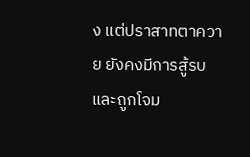ง แต่ปราสาทตาควาย ยังคงมีการสู้รบและถูกโจม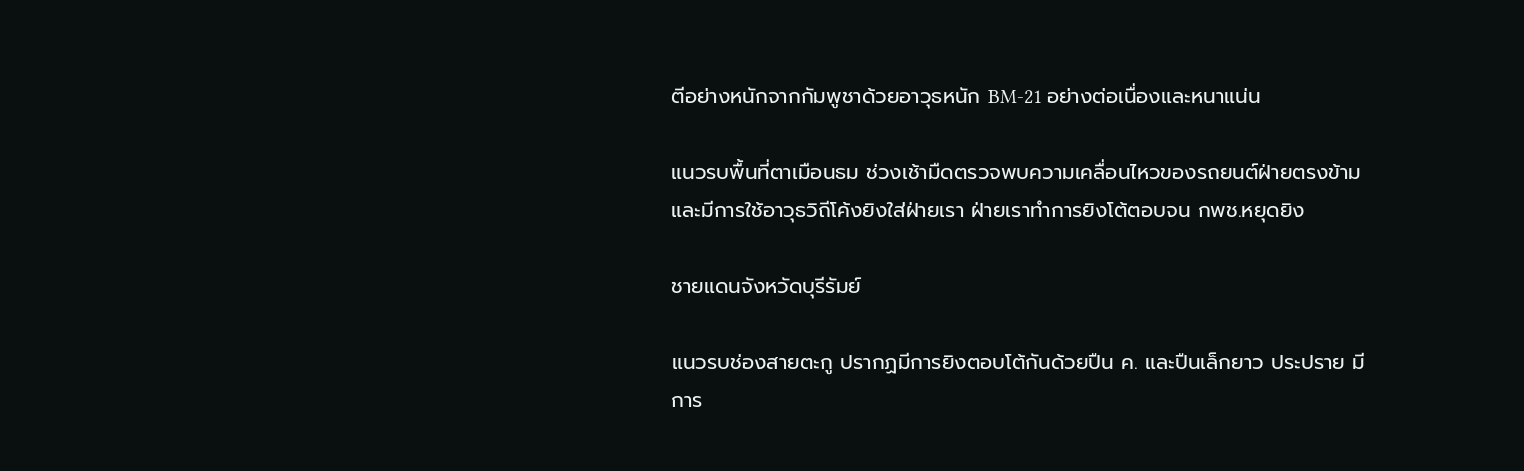ตีอย่างหนักจากกัมพูชาด้วยอาวุธหนัก BM-21 อย่างต่อเนื่องและหนาแน่น

แนวรบพื้นที่ตาเมือนธม ช่วงเช้ามืดตรวจพบความเคลื่อนไหวของรถยนต์ฝ่ายตรงข้ามและมีการใช้อาวุธวิถีโค้งยิงใส่ฝ่ายเรา ฝ่ายเราทำการยิงโต้ตอบจน กพช.หยุดยิง

ชายแดนจังหวัดบุรีรัมย์

แนวรบช่องสายตะกู ปรากฏมีการยิงตอบโต้กันด้วยปืน ค. และปืนเล็กยาว ประปราย มีการ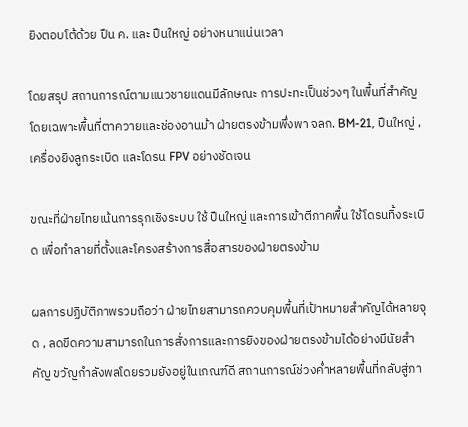ยิงตอบโต้ด้วย ปืน ค. และ ปืนใหญ่ อย่างหนาแน่นเวลา

โดยสรุป สถานการณ์ตามแนวชายแดนมีลักษณะ การปะทะเป็นช่วงๆ ในพื้นที่สำคัญ โดยเฉพาะพื้นที่ตาควายและช่องอานม้า ฝ่ายตรงข้ามพึ่งพา จลก. BM-21, ปืนใหญ่ , เครื่องยิงลูกระเบิด และโดรน FPV อย่างชัดเจน

ขณะที่ฝ่ายไทยเน้นการรุกเชิงระบบ ใช้ ปืนใหญ่ และการเข้าตีภาคพื้น ใช้โดรนทิ้งระเบิด เพื่อทำลายที่ตั้งและโครงสร้างการสื่อสารของฝ่ายตรงข้าม

ผลการปฏิบัติภาพรวมถือว่า ฝ่ายไทยสามารถควบคุมพื้นที่เป้าหมายสำคัญได้หลายจุด , ลดขีดความสามารถในการสั่งการและการยิงของฝ่ายตรงข้ามได้อย่างมีนัยสำคัญ ขวัญกำลังพลโดยรวมยังอยู่ในเกณฑ์ดี สถานการณ์ช่วงค่ำหลายพื้นที่กลับสู่ภา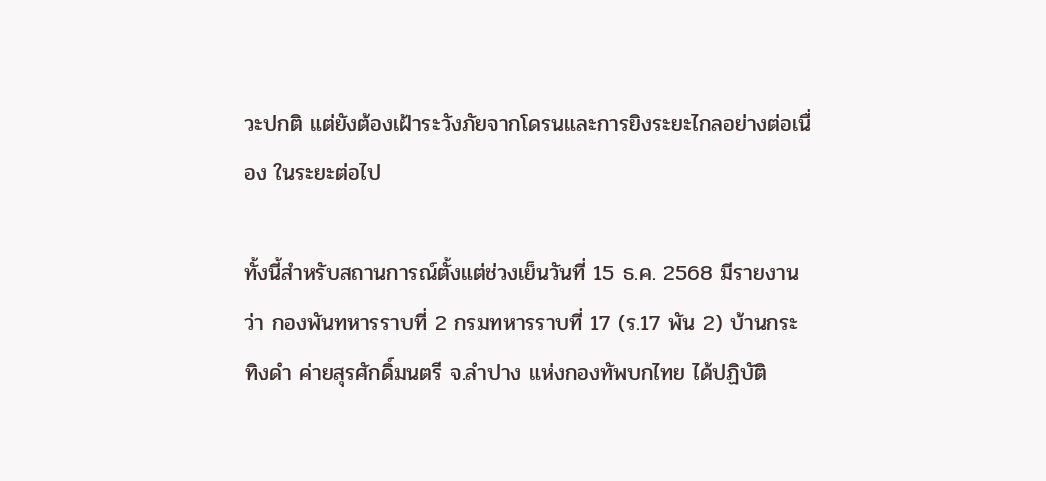วะปกติ แต่ยังต้องเฝ้าระวังภัยจากโดรนและการยิงระยะไกลอย่างต่อเนื่อง ในระยะต่อไป

ทั้งนี้สำหรับสถานการณ์ตั้งแต่ช่วงเย็นวันที่ 15 ธ.ค. 2568 มีรายงานว่า กองพันทหารราบที่ 2 กรมทหารราบที่ 17 (ร.17 พัน 2) บ้านกระทิงดำ ค่ายสุรศักดิ์มนตรี จ.ลำปาง แห่งกองทัพบกไทย ได้ปฏิบัติ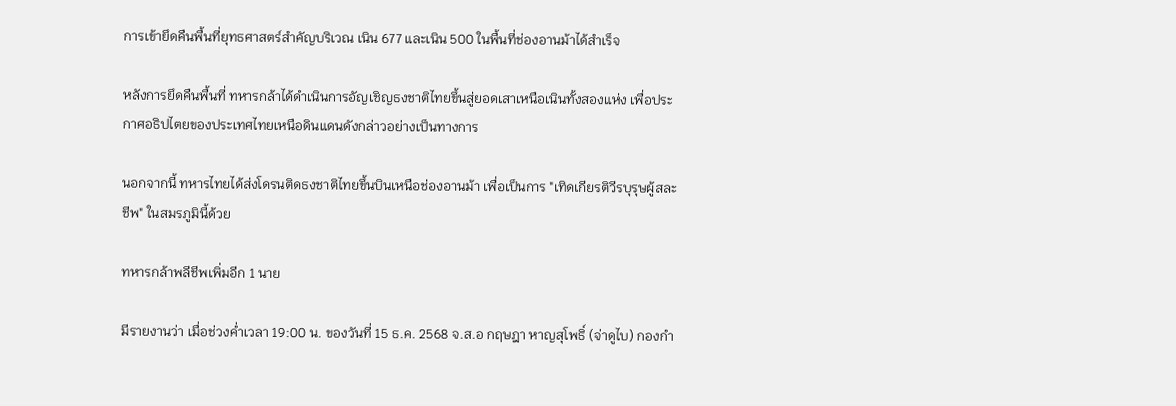การเข้ายึดคืนพื้นที่ยุทธศาสตร์สำคัญบริเวณ เนิน 677 และเนิน 500 ในพื้นที่ช่องอานม้าได้สำเร็จ

หลังการยึดคืนพื้นที่ ทหารกล้าได้ดำเนินการอัญเชิญธงชาติไทยขึ้นสู่ยอดเสาเหนือเนินทั้งสองแห่ง เพื่อประกาศอธิปไตยของประเทศไทยเหนือดินแดนดังกล่าวอย่างเป็นทางการ

นอกจากนี้ ทหารไทยได้ส่งโดรนติดธงชาติไทยขึ้นบินเหนือช่องอานม้า เพื่อเป็นการ "เทิดเกียรติวีรบุรุษผู้สละชีพ" ในสมรภูมินี้ด้วย

ทหารกล้าพลีชีพเพิ่มอีก 1 นาย

มีรายงานว่า เมื่อช่วงคํ่าเวลา 19:00 น. ของวันที่ 15 ธ.ค. 2568 จ.ส.อ กฤษฎา หาญสุโพธิ์ (จ่าดูไบ) กองกำ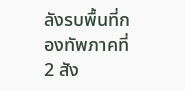ลังรบพื้นที่กองทัพภาคที่ 2 สัง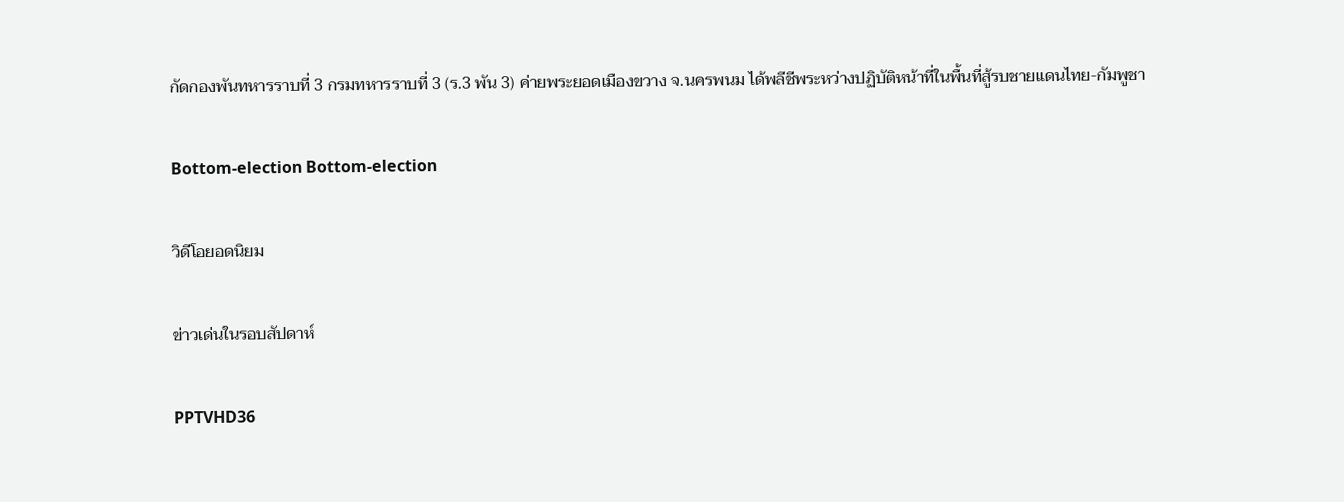กัดกองพันทหารราบที่ 3 กรมทหารราบที่ 3 (ร.3 พัน 3) ค่ายพระยอดเมืองขวาง จ.นครพนม ได้พลีชีพระหว่างปฏิบัติหน้าที่ในพื้นที่สู้รบชายแดนไทย-กัมพูชา

Bottom-election Bottom-election

วิดีโอยอดนิยม

ข่าวเด่นในรอบสัปดาห์

PPTVHD36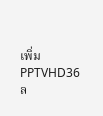เพิ่ม PPTVHD36
ล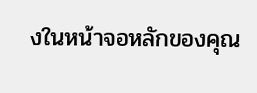งในหน้าจอหลักของคุณ